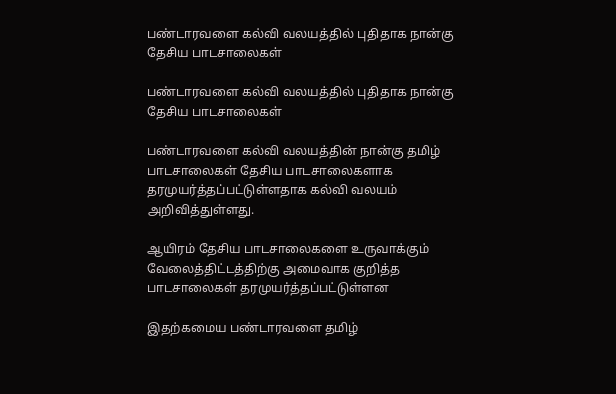பண்டாரவளை கல்வி வலயத்தில் புதிதாக நான்கு தேசிய பாடசாலைகள்

பண்டாரவளை கல்வி வலயத்தில் புதிதாக நான்கு தேசிய பாடசாலைகள்

பண்டாரவளை கல்வி வலயத்தின் நான்கு தமிழ் பாடசாலைகள் தேசிய பாடசாலைகளாக தரமுயர்த்தப்பட்டுள்ளதாக கல்வி வலயம் அறிவித்துள்ளது.

ஆயிரம் தேசிய பாடசாலைகளை உருவாக்கும் வேலைத்திட்டத்திற்கு அமைவாக குறித்த பாடசாலைகள் தரமுயர்த்தப்பட்டுள்ளன

இதற்கமைய பண்டாரவளை தமிழ்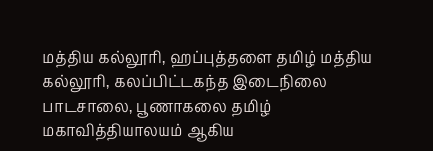மத்திய கல்லூரி, ஹப்புத்தளை தமிழ் மத்திய கல்லூரி, கலப்பிட்டகந்த இடைநிலை பாடசாலை, பூணாகலை தமிழ் மகாவித்தியாலயம் ஆகிய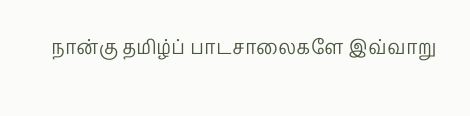நான்கு தமிழ்ப் பாடசாலைகளே இவ்வாறு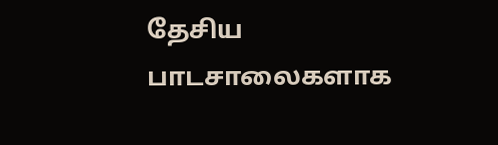தேசிய பாடசாலைகளாக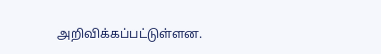அறிவிக்கப்பட்டுள்ளன.